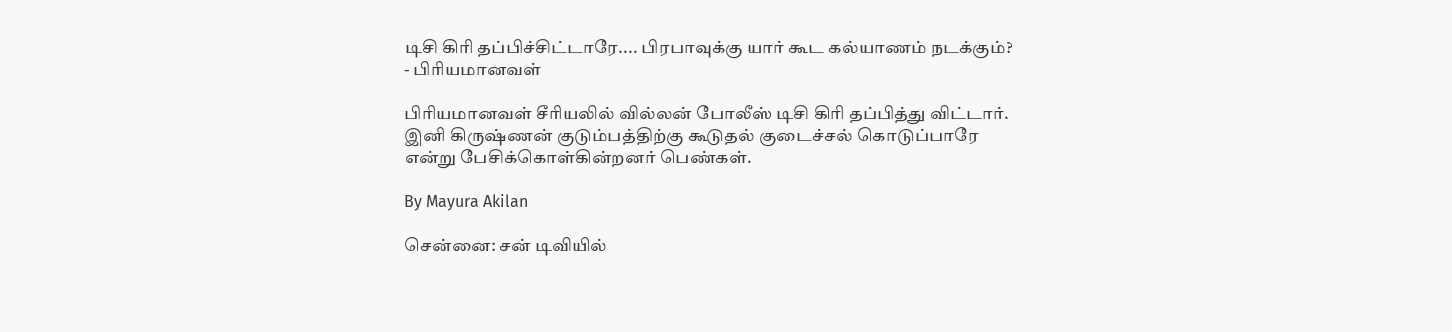டிசி கிரி தப்பிச்சிட்டாரே.... பிரபாவுக்கு யார் கூட கல்யாணம் நடக்கும்? - பிரியமானவள்

பிரியமானவள் சீரியலில் வில்லன் போலீஸ் டிசி கிரி தப்பித்து விட்டார். இனி கிருஷ்ணன் குடும்பத்திற்கு கூடுதல் குடைச்சல் கொடுப்பாரே என்று பேசிக்கொள்கின்றனர் பெண்கள்.

By Mayura Akilan

சென்னை: சன் டிவியில்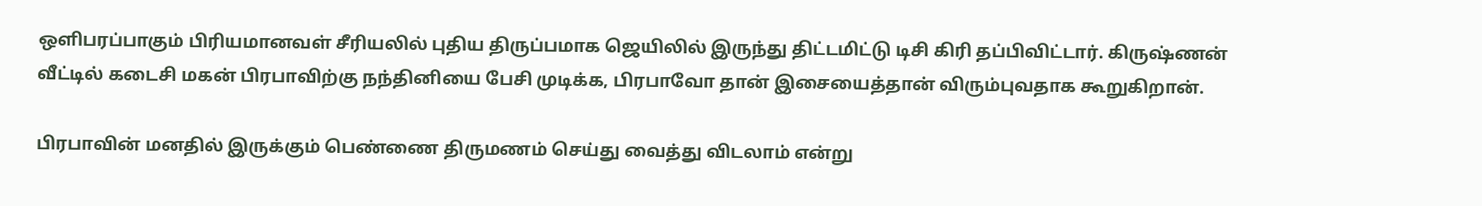ஒளிபரப்பாகும் பிரியமானவள் சீரியலில் புதிய திருப்பமாக ஜெயிலில் இருந்து திட்டமிட்டு டிசி கிரி தப்பிவிட்டார். கிருஷ்ணன் வீட்டில் கடைசி மகன் பிரபாவிற்கு நந்தினியை பேசி முடிக்க, பிரபாவோ தான் இசையைத்தான் விரும்புவதாக கூறுகிறான்.

பிரபாவின் மனதில் இருக்கும் பெண்ணை திருமணம் செய்து வைத்து விடலாம் என்று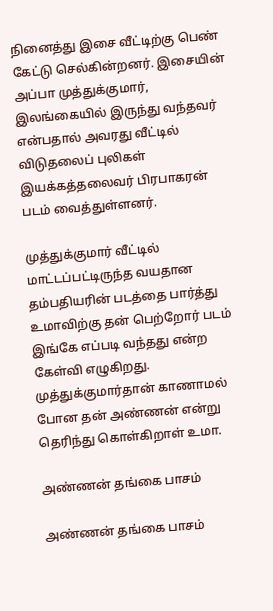நினைத்து இசை வீட்டிற்கு பெண் கேட்டு செல்கின்றனர். இசையின் அப்பா முத்துக்குமார், இலங்கையில் இருந்து வந்தவர் என்பதால் அவரது வீட்டில் விடுதலைப் புலிகள் இயக்கத்தலைவர் பிரபாகரன் படம் வைத்துள்ளனர்.

முத்துக்குமார் வீட்டில் மாட்டப்பட்டிருந்த வயதான தம்பதியரின் படத்தை பார்த்து உமாவிற்கு தன் பெற்றோர் படம் இங்கே எப்படி வந்தது என்ற கேள்வி எழுகிறது. முத்துக்குமார்தான் காணாமல் போன தன் அண்ணன் என்று தெரிந்து கொள்கிறாள் உமா.

அண்ணன் தங்கை பாசம்

அண்ணன் தங்கை பாசம்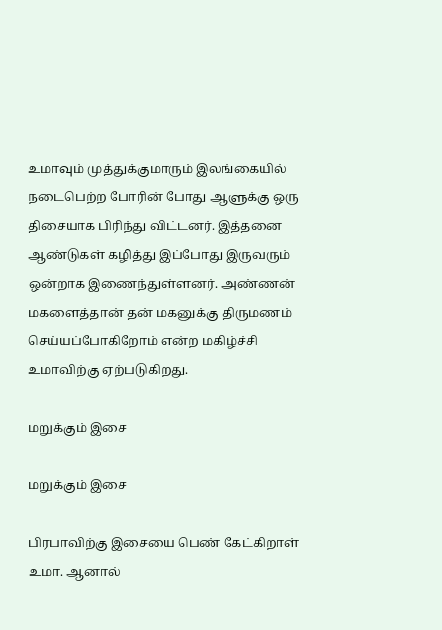உமாவும் முத்துக்குமாரும் இலங்கையில் நடைபெற்ற போரின் போது ஆளுக்கு ஒரு திசையாக பிரிந்து விட்டனர். இத்தனை ஆண்டுகள் கழித்து இப்போது இருவரும் ஒன்றாக இணைந்துள்ளனர். அண்ணன் மகளைத்தான் தன் மகனுக்கு திருமணம் செய்யப்போகிறோம் என்ற மகிழ்ச்சி உமாவிற்கு ஏற்படுகிறது.

மறுக்கும் இசை

மறுக்கும் இசை

பிரபாவிற்கு இசையை பெண் கேட்கிறாள் உமா. ஆனால்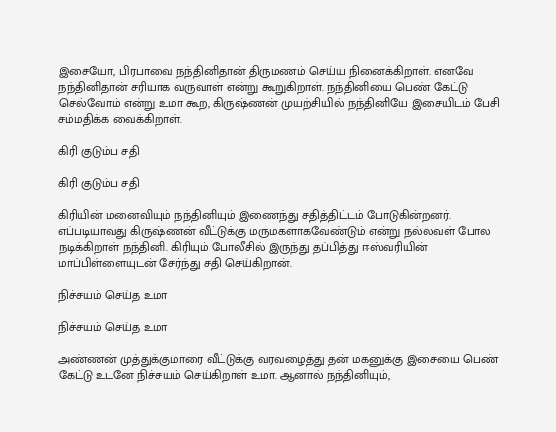இசையோ, பிரபாவை நந்தினிதான் திருமணம் செய்ய நினைக்கிறாள். எனவே நந்தினிதான் சரியாக வருவாள் என்று கூறுகிறாள். நந்தினியை பெண் கேட்டு செல்வோம் என்று உமா கூற, கிருஷ்ணன் முயற்சியில் நந்தினியே இசையிடம் பேசி சம்மதிக்க வைக்கிறாள்.

கிரி குடும்ப சதி

கிரி குடும்ப சதி

கிரியின் மனைவியும் நந்தினியும் இணைந்து சதித்திட்டம் போடுகின்றனர். எப்படியாவது கிருஷ்ணன் வீட்டுக்கு மருமகளாகவேண்டும் என்று நல்லவள் போல நடிக்கிறாள் நந்தினி. கிரியும் போலீசில் இருந்து தப்பித்து ஈஸ்வரியின் மாப்பிள்ளையுடன் சேர்ந்து சதி செய்கிறான்.

நிச்சயம் செய்த உமா

நிச்சயம் செய்த உமா

அண்ணன் முத்துக்குமாரை வீட்டுக்கு வரவழைத்து தன் மகனுக்கு இசையை பெண் கேட்டு உடனே நிச்சயம் செய்கிறாள் உமா. ஆனால் நந்தினியும்,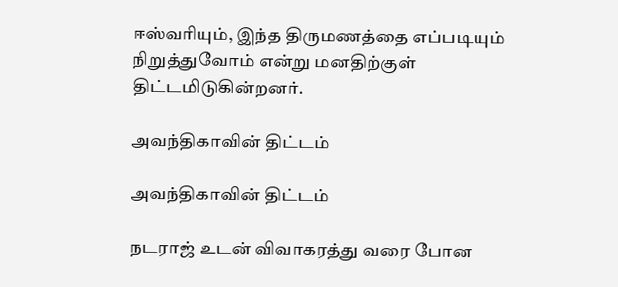ஈஸ்வரியும், இந்த திருமணத்தை எப்படியும் நிறுத்துவோம் என்று மனதிற்குள் திட்டமிடுகின்றனர்.

அவந்திகாவின் திட்டம்

அவந்திகாவின் திட்டம்

நடராஜ் உடன் விவாகரத்து வரை போன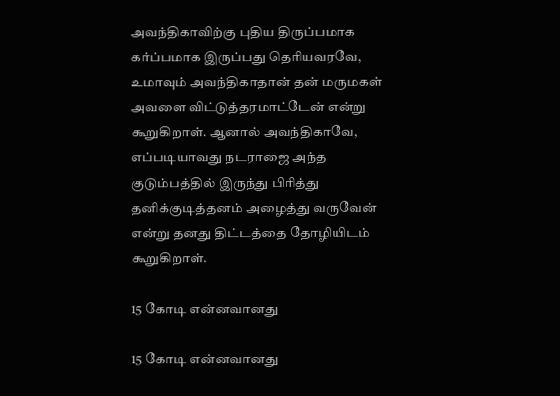அவந்திகாவிற்கு புதிய திருப்பமாக கர்ப்பமாக இருப்பது தெரியவரவே, உமாவும் அவந்திகாதான் தன் மருமகள் அவளை விட்டுத்தரமாட்டேன் என்று கூறுகிறாள். ஆனால் அவந்திகாவே, எப்படியாவது நடராஜை அந்த குடும்பத்தில் இருந்து பிரித்து தனிக்குடித்தனம் அழைத்து வருவேன் என்று தனது திட்டத்தை தோழியிடம் கூறுகிறாள்.

15 கோடி என்னவானது

15 கோடி என்னவானது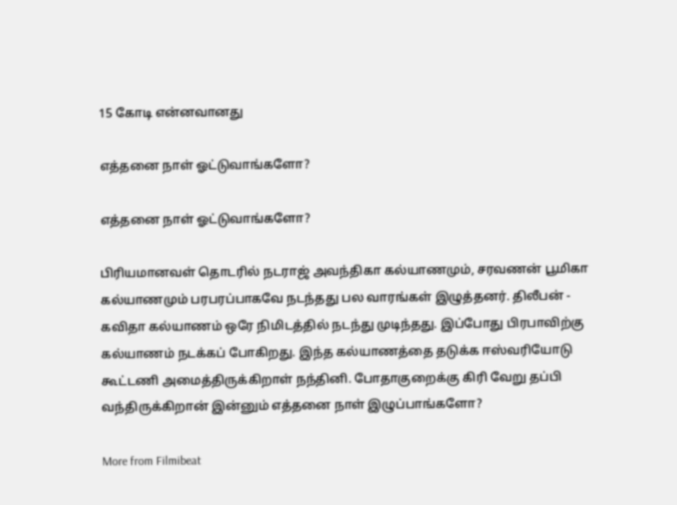15 கோடி என்னவானது

எத்தனை நாள் ஓட்டுவாங்களோ?

எத்தனை நாள் ஓட்டுவாங்களோ?

பிரியமானவள் தொடரில் நடராஜ் அவந்திகா கல்யாணமும், சரவணன் பூமிகா கல்யாணமும் பரபரப்பாகவே நடந்தது பல வாரங்கள் இழுத்தனர். திலீபன் - கவிதா கல்யாணம் ஒரே நிமிடத்தில் நடந்து முடிந்தது. இப்போது பிரபாவிற்கு கல்யாணம் நடக்கப் போகிறது. இந்த கல்யாணத்தை தடுக்க ஈஸ்வரியோடு கூட்டணி அமைத்திருக்கிறாள் நந்தினி. போதாகுறைக்கு கிரி வேறு தப்பி வந்திருக்கிறான் இன்னும் எத்தனை நாள் இழுப்பாங்களோ?

More from Filmibeat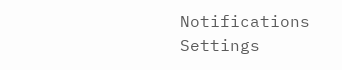Notifications
Settings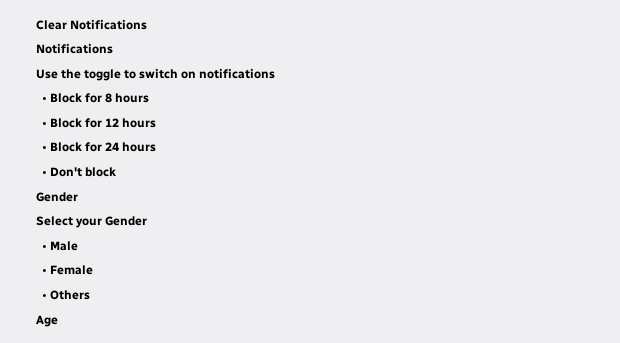Clear Notifications
Notifications
Use the toggle to switch on notifications
  • Block for 8 hours
  • Block for 12 hours
  • Block for 24 hours
  • Don't block
Gender
Select your Gender
  • Male
  • Female
  • Others
Age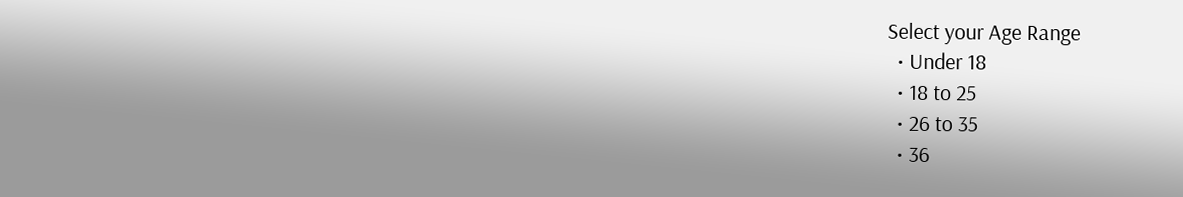Select your Age Range
  • Under 18
  • 18 to 25
  • 26 to 35
  • 36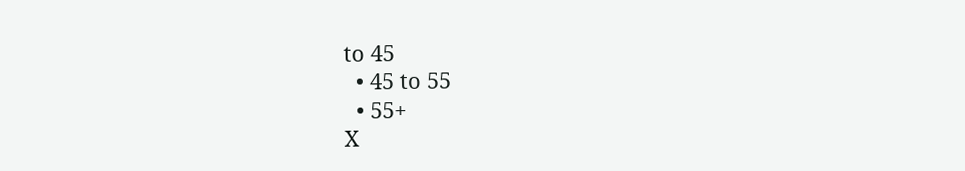to 45
  • 45 to 55
  • 55+
X